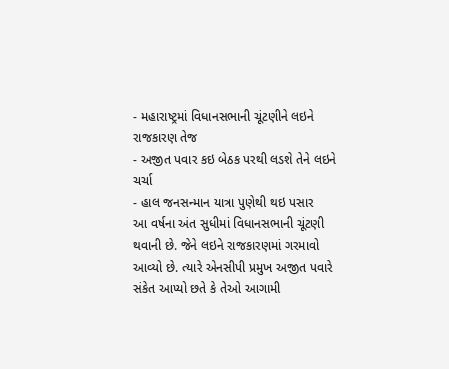- મહારાષ્ટ્રમાં વિધાનસભાની ચૂંટણીને લઇને રાજકારણ તેજ
- અજીત પવાર કઇ બેઠક પરથી લડશે તેને લઇને ચર્ચા
- હાલ જનસન્માન યાત્રા પુણેથી થઇ પસાર
આ વર્ષના અંત સુધીમાં વિધાનસભાની ચૂંટણી થવાની છે. જેને લઇને રાજકારણમાં ગરમાવો આવ્યો છે. ત્યારે એનસીપી પ્રમુખ અજીત પવારે સંકેત આપ્યો છતે કે તેઓ આગામી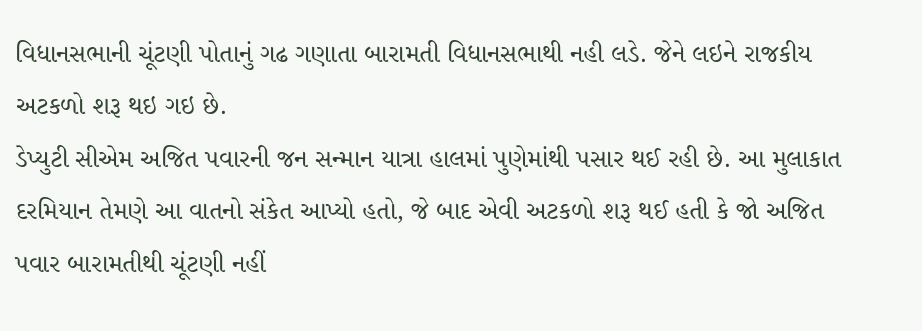વિધાનસભાની ચૂંટણી પોતાનું ગઢ ગણાતા બારામતી વિધાનસભાથી નહી લડે. જેને લઇને રાજકીય અટકળો શરૂ થઇ ગઇ છે.
ડેપ્યુટી સીએમ અજિત પવારની જન સન્માન યાત્રા હાલમાં પુણેમાંથી પસાર થઈ રહી છે. આ મુલાકાત દરમિયાન તેમણે આ વાતનો સંકેત આપ્યો હતો, જે બાદ એવી અટકળો શરૂ થઈ હતી કે જો અજિત પવાર બારામતીથી ચૂંટણી નહીં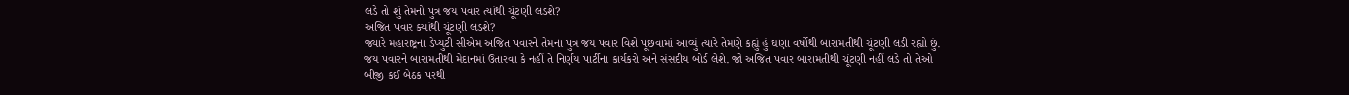લડે તો શું તેમનો પુત્ર જય પવાર ત્યાંથી ચૂંટણી લડશે?
અજિત પવાર ક્યાંથી ચૂંટણી લડશે?
જ્યારે મહારાષ્ટ્રના ડેપ્યુટી સીએમ અજિત પવારને તેમના પુત્ર જય પવાર વિશે પૂછવામાં આવ્યું ત્યારે તેમણે કહ્યું હું ઘણા વર્ષોથી બારામતીથી ચૂંટણી લડી રહ્યો છું. જય પવારને બારામતીથી મેદાનમાં ઉતારવા કે નહીં તે નિર્ણય પાર્ટીના કાર્યકરો અને સંસદીય બોર્ડ લેશે. જો અજિત પવાર બારામતીથી ચૂંટણી નહીં લડે તો તેઓ બીજી કઈ બેઠક પરથી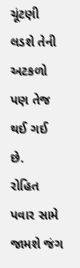ચૂંટણી લડશે તેની અટકળો પણ તેજ થઈ ગઈ છે.
રોહિત પવાર સામે જામશે જંગ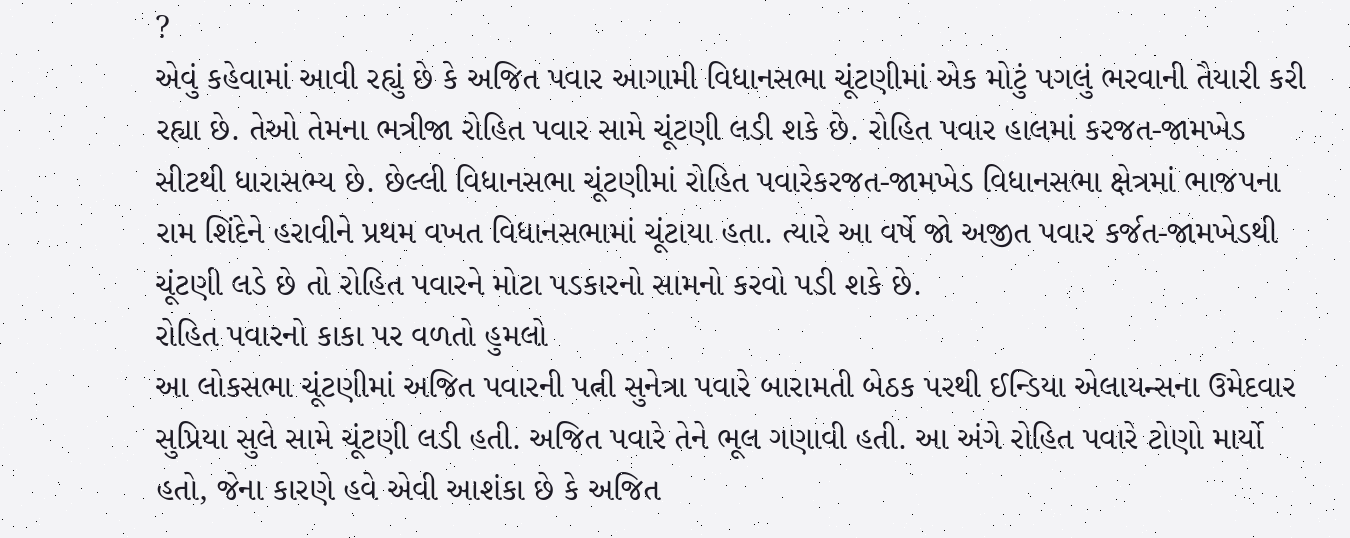?
એવું કહેવામાં આવી રહ્યું છે કે અજિત પવાર આગામી વિધાનસભા ચૂંટણીમાં એક મોટું પગલું ભરવાની તૈયારી કરી રહ્યા છે. તેઓ તેમના ભત્રીજા રોહિત પવાર સામે ચૂંટણી લડી શકે છે. રોહિત પવાર હાલમાં કરજત-જામખેડ સીટથી ધારાસભ્ય છે. છેલ્લી વિધાનસભા ચૂંટણીમાં રોહિત પવારેકરજત-જામખેડ વિધાનસભા ક્ષેત્રમાં ભાજપના રામ શિંદેને હરાવીને પ્રથમ વખત વિધાનસભામાં ચૂંટાયા હતા. ત્યારે આ વર્ષે જો અજીત પવાર કર્જત-જામખેડથી ચૂંટણી લડે છે તો રોહિત પવારને મોટા પડકારનો સામનો કરવો પડી શકે છે.
રોહિત પવારનો કાકા પર વળતો હુમલો
આ લોકસભા ચૂંટણીમાં અજિત પવારની પત્ની સુનેત્રા પવારે બારામતી બેઠક પરથી ઈન્ડિયા એલાયન્સના ઉમેદવાર સુપ્રિયા સુલે સામે ચૂંટણી લડી હતી. અજિત પવારે તેને ભૂલ ગણાવી હતી. આ અંગે રોહિત પવારે ટોણો માર્યો હતો, જેના કારણે હવે એવી આશંકા છે કે અજિત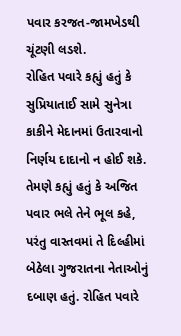પવાર કરજત-જામખેડથી ચૂંટણી લડશે.
રોહિત પવારે કહ્યું હતું કે સુપ્રિયાતાઈ સામે સુનેત્રા કાકીને મેદાનમાં ઉતારવાનો નિર્ણય દાદાનો ન હોઈ શકે. તેમણે કહ્યું હતું કે અજિત પવાર ભલે તેને ભૂલ કહે, પરંતુ વાસ્તવમાં તે દિલ્હીમાં બેઠેલા ગુજરાતના નેતાઓનું દબાણ હતું. રોહિત પવારે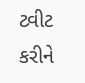ટ્વીટ કરીને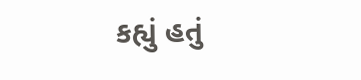કહ્યું હતું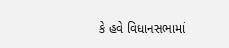કે હવે વિધાનસભામાં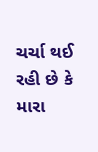ચર્ચા થઈ રહી છે કે મારા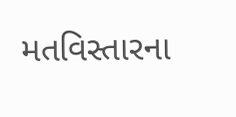મતવિસ્તારના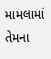મામલામાં તેમના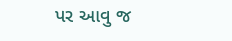પર આવુ જ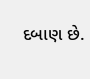દબાણ છે.